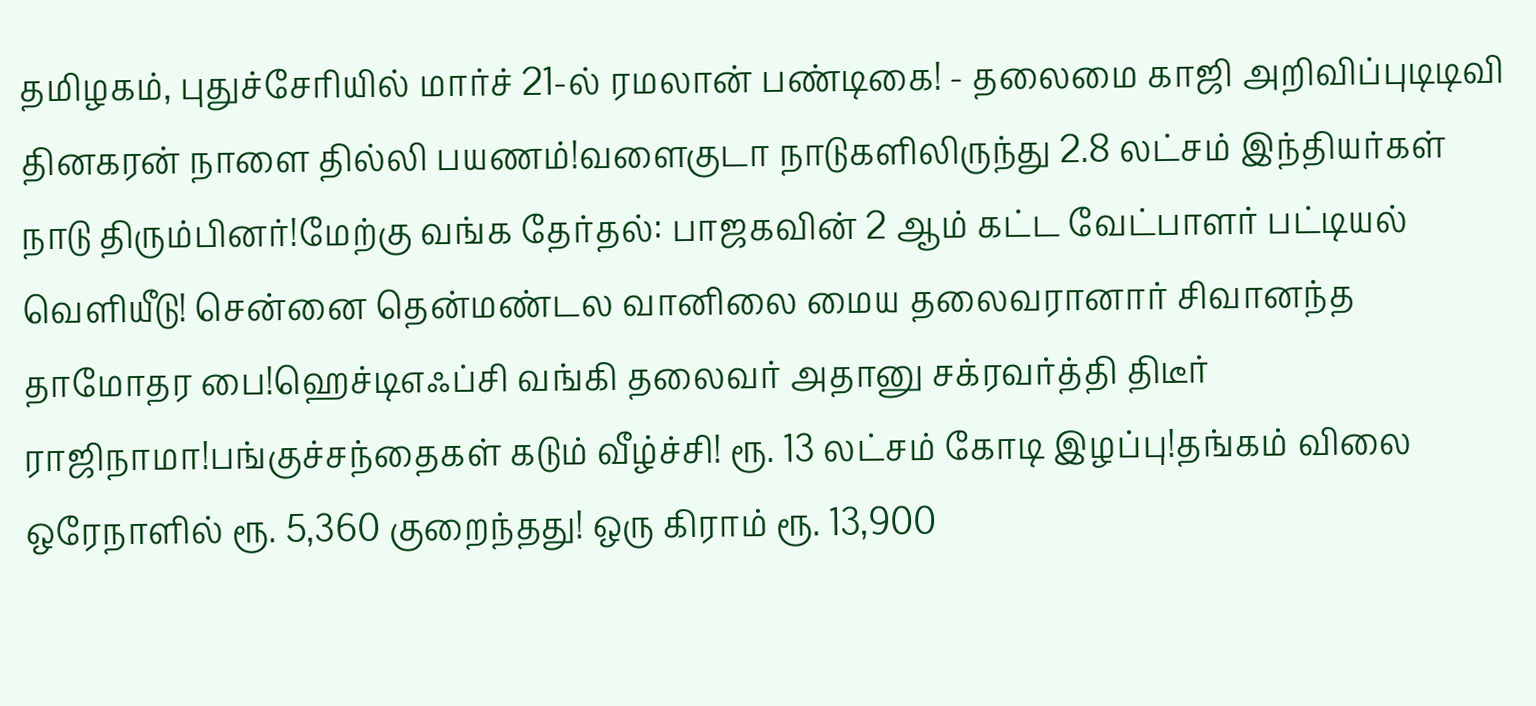தமிழகம், புதுச்சேரியில் மார்ச் 21-ல் ரமலான் பண்டிகை! - தலைமை காஜி அறிவிப்புடிடிவி தினகரன் நாளை தில்லி பயணம்!வளைகுடா நாடுகளிலிருந்து 2.8 லட்சம் இந்தியர்கள் நாடு திரும்பினர்!மேற்கு வங்க தேர்தல்: பாஜகவின் 2 ஆம் கட்ட வேட்பாளர் பட்டியல் வெளியீடு! சென்னை தென்மண்டல வானிலை மைய தலைவரானார் சிவானந்த தாமோதர பை!ஹெச்டிஎஃப்சி வங்கி தலைவர் அதானு சக்ரவர்த்தி திடீர் ராஜிநாமா!பங்குச்சந்தைகள் கடும் வீழ்ச்சி! ரூ. 13 லட்சம் கோடி இழப்பு!தங்கம் விலை ஒரேநாளில் ரூ. 5,360 குறைந்தது! ஒரு கிராம் ரூ. 13,900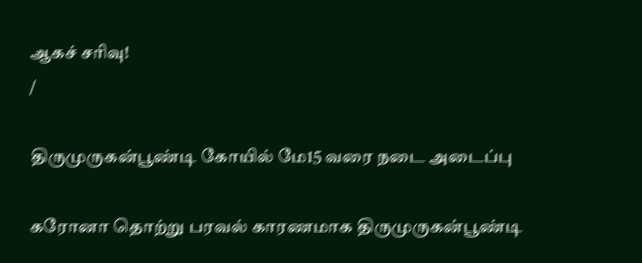ஆகச் சரிவு!
/

திருமுருகன்பூண்டி கோயில் மே15 வரை நடை அடைப்பு

கரோனா தொற்று பரவல் காரணமாக திருமுருகன்பூண்டி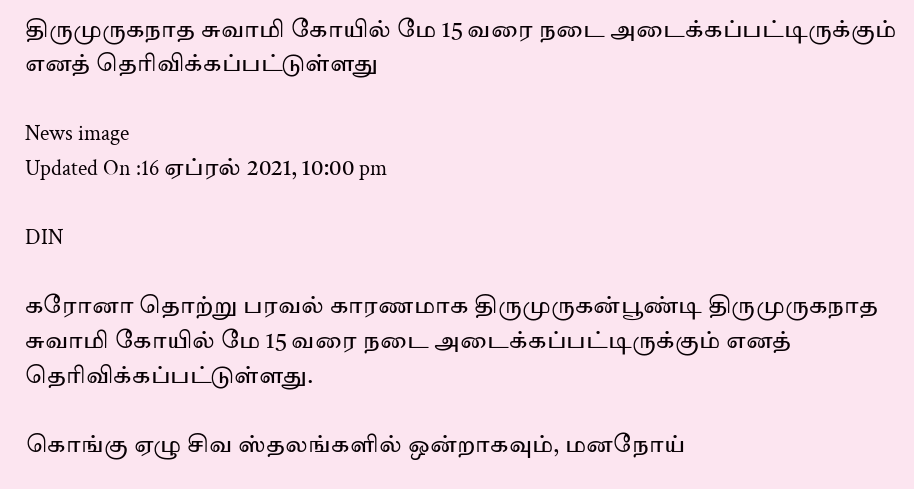திருமுருகநாத சுவாமி கோயில் மே 15 வரை நடை அடைக்கப்பட்டிருக்கும் எனத் தெரிவிக்கப்பட்டுள்ளது

News image
Updated On :16 ஏப்ரல் 2021, 10:00 pm

DIN

கரோனா தொற்று பரவல் காரணமாக திருமுருகன்பூண்டி திருமுருகநாத சுவாமி கோயில் மே 15 வரை நடை அடைக்கப்பட்டிருக்கும் எனத் தெரிவிக்கப்பட்டுள்ளது.

கொங்கு ஏழு சிவ ஸ்தலங்களில் ஒன்றாகவும், மனநோய்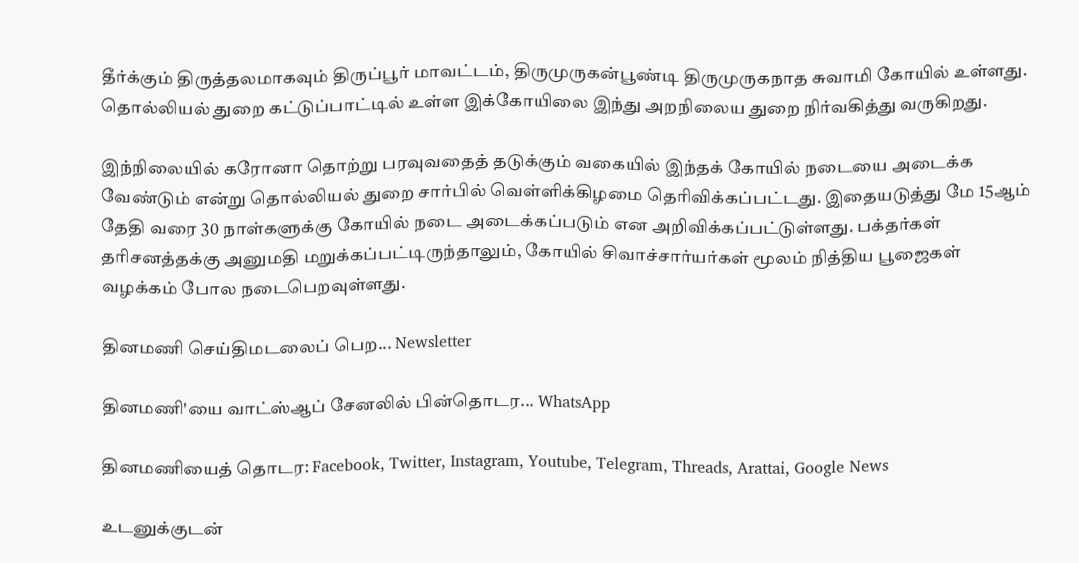தீர்க்கும் திருத்தலமாகவும் திருப்பூர் மாவட்டம், திருமுருகன்பூண்டி திருமுருகநாத சுவாமி கோயில் உள்ளது. தொல்லியல் துறை கட்டுப்பாட்டில் உள்ள இக்கோயிலை இந்து அறநிலைய துறை நிர்வகித்து வருகிறது.

இந்நிலையில் கரோனா தொற்று பரவுவதைத் தடுக்கும் வகையில் இந்தக் கோயில் நடையை அடைக்க வேண்டும் என்று தொல்லியல் துறை சார்பில் வெள்ளிக்கிழமை தெரிவிக்கப்பட்டது. இதையடுத்து மே 15ஆம் தேதி வரை 30 நாள்களுக்கு கோயில் நடை அடைக்கப்படும் என அறிவிக்கப்பட்டுள்ளது. பக்தர்கள் தரிசனத்தக்கு அனுமதி மறுக்கப்பட்டிருந்தாலும், கோயில் சிவாச்சார்யர்கள் மூலம் நித்திய பூஜைகள் வழக்கம் போல நடைபெறவுள்ளது.

தினமணி செய்திமடலைப் பெற... Newsletter

தினமணி'யை வாட்ஸ்ஆப் சேனலில் பின்தொடர... WhatsApp

தினமணியைத் தொடர: Facebook, Twitter, Instagram, Youtube, Telegram, Threads, Arattai, Google News

உடனுக்குடன்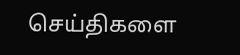செய்திகளை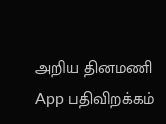அறிய தினமணி App பதிவிறக்கம்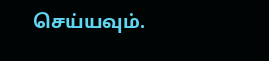செய்யவும்.